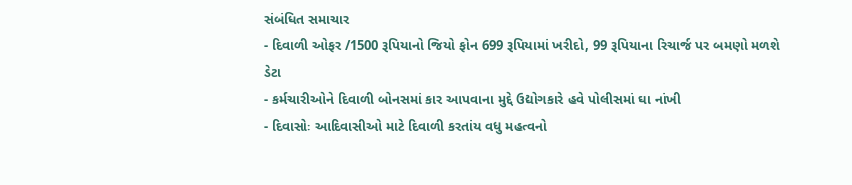સંબંધિત સમાચાર
- દિવાળી ઓફર /1500 રૂપિયાનો જિયો ફોન 699 રૂપિયામાં ખરીદો, 99 રૂપિયાના રિચાર્જ પર બમણો મળશે ડેટા
- કર્મચારીઓને દિવાળી બોનસમાં કાર આપવાના મુદ્દે ઉદ્યોગકારે હવે પોલીસમાં ઘા નાંખી
- દિવાસોઃ આદિવાસીઓ માટે દિવાળી કરતાંય વધુ મહત્વનો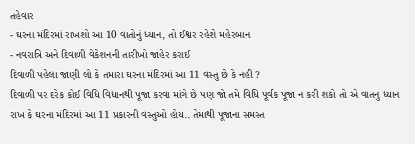તહેવાર
- ઘરના મંદિરમાં રાખશો આ 10 વાતોનું ધ્યાન, તો ઈશ્વર રહેશે મહેરબાન
- નવરાત્રિ અને દિવાળી વેકેશનની તારીખો જાહેર કરાઈ
દિવાળી પહેલા જાણી લો કે તમારા ઘરના મંદિરમાં આ 11 વસ્તુ છે કે નહી ?
દિવાળી પર દરેક કોઈ વિધિ વિધાનથી પૂજા કરવા માંગે છે પણ જો તમે વિધિ પૂર્વક પૂજા ન કરી શકો તો એ વાતનુ ધ્યાન રાખ કે ઘરના મંદિરમાં આ 11 પ્રકારની વસ્તુઓ હોય.. તેમાથી પૂજાના સમસ્ત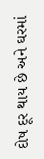દોષ દૂર થાય છે અને ઘરમાં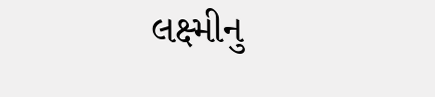લક્ષ્મીનુ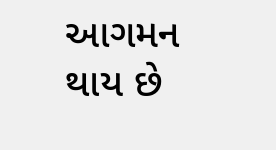આગમન થાય છે